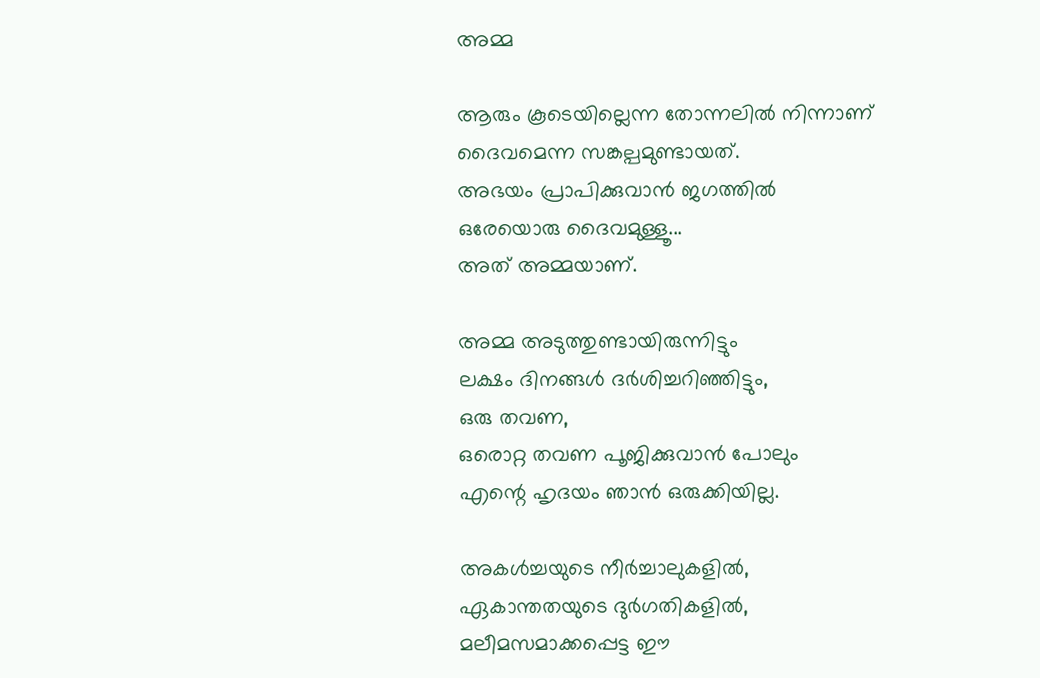അമ്മ

ആരും കൂടെയില്ലെന്ന തോന്നലിൽ നിന്നാണ്
ദൈവമെന്ന സങ്കല്പമുണ്ടായത്.
അഭയം പ്രാപിക്കുവാൻ ജഗത്തിൽ
ഒരേയൊരു ദൈവമുള്ളൂ...
അത് അമ്മയാണ്.

അമ്മ അടുത്തുണ്ടായിരുന്നിട്ടും
ലക്ഷം ദിനങ്ങൾ ദർശിച്ചറിഞ്ഞിട്ടും,
ഒരു തവണ,
ഒരൊറ്റ തവണ പൂജിക്കുവാൻ പോലും
എന്റെ ഹൃദയം ഞാൻ ഒരുക്കിയില്ല.

അകൾച്ചയുടെ നീർച്ചാലുകളിൽ,
ഏകാന്തതയുടെ ദുർഗതികളിൽ,
മലീമസമാക്കപ്പെട്ട ഈ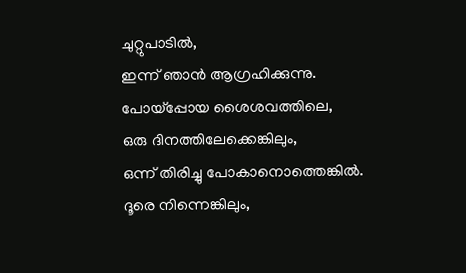ചുറ്റുപാടിൽ,
ഇന്ന് ഞാൻ ആഗ്രഹിക്കുന്നു.
പോയ്പ്പോയ ശൈശവത്തിലെ,
ഒരു ദിനത്തിലേക്കെങ്കിലും,
ഒന്ന് തിരിച്ചു പോകാനൊത്തെങ്കിൽ.
ദൂരെ നിന്നെങ്കിലും,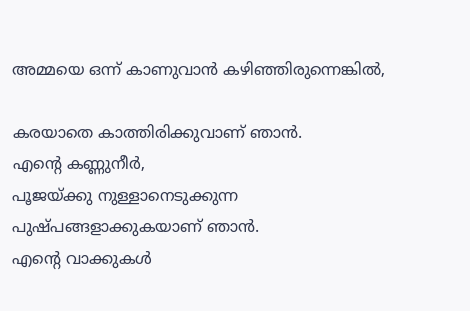അമ്മയെ ഒന്ന് കാണുവാൻ കഴിഞ്ഞിരുന്നെങ്കിൽ,

കരയാതെ കാത്തിരിക്കുവാണ് ഞാൻ.
എന്റെ കണ്ണുനീർ,
പൂജയ്ക്കു നുള്ളാനെടുക്കുന്ന
പുഷ്പങ്ങളാക്കുകയാണ് ഞാൻ.
എന്റെ വാക്കുകൾ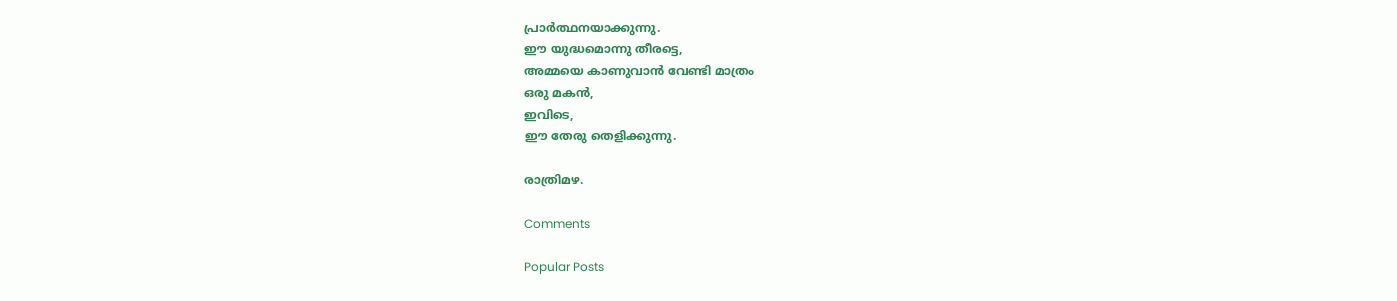പ്രാർത്ഥനയാക്കുന്നു.
ഈ യുദ്ധമൊന്നു തീരട്ടെ,
അമ്മയെ കാണുവാൻ വേണ്ടി മാത്രം
ഒരു മകൻ,
ഇവിടെ,
ഈ തേരു തെളിക്കുന്നു.

രാത്രിമഴ.

Comments

Popular Posts